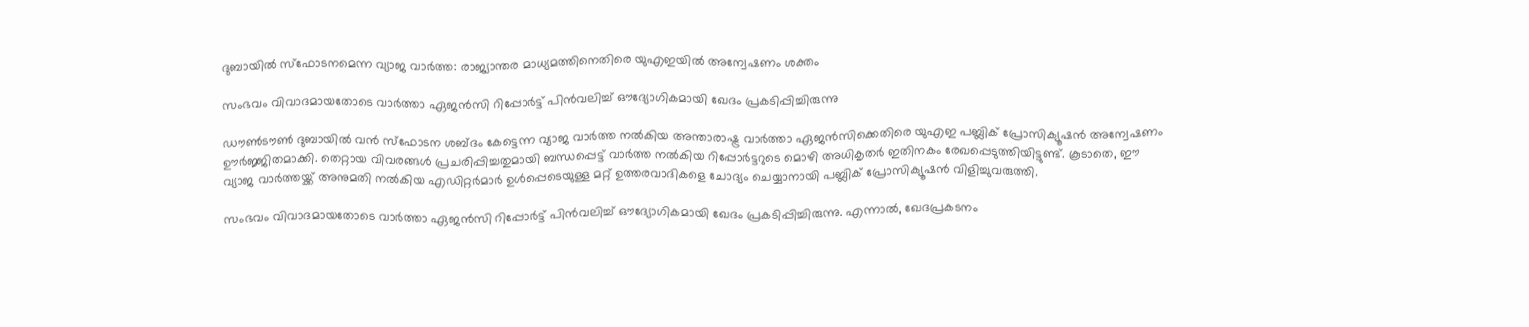ദുബായിൽ സ്ഫോടനമെന്ന വ്യാജ വാർത്ത: രാജ്യാന്തര മാധ്യമത്തിനെതിരെ യുഎഇയിൽ അന്വേഷണം ശക്തം

സംഭവം വിവാദമായതോടെ വാർത്താ ഏജൻസി റിപ്പോർട്ട് പിൻവലിച്ച് ഔദ്യോഗികമായി ഖേദം പ്രകടിപ്പിച്ചിരുന്നു

ഡൗൺടൗൺ ദുബായിൽ വൻ സ്ഫോടന ശബ്ദം കേട്ടെന്ന വ്യാജ വാർത്ത നൽകിയ അന്താരാഷ്ട്ര വാർത്താ ഏജൻസിക്കെതിരെ യുഎഇ പബ്ലിക് പ്രോസിക്യൂഷൻ അന്വേഷണം ഊർജ്ജിതമാക്കി. തെറ്റായ വിവരങ്ങൾ പ്രചരിപ്പിച്ചതുമായി ബന്ധപ്പെട്ട് വാർത്ത നൽകിയ റിപ്പോർട്ടറുടെ മൊഴി അധികൃതർ ഇതിനകം രേഖപ്പെടുത്തിയിട്ടുണ്ട്. കൂടാതെ, ഈ വ്യാജ വാർത്തയ്ക്ക് അനുമതി നൽകിയ എഡിറ്റർമാർ ഉൾപ്പെടെയുള്ള മറ്റ് ഉത്തരവാദികളെ ചോദ്യം ചെയ്യാനായി പബ്ലിക് പ്രോസിക്യൂഷൻ വിളിച്ചുവരുത്തി.

സംഭവം വിവാദമായതോടെ വാർത്താ ഏജൻസി റിപ്പോർട്ട് പിൻവലിച്ച് ഔദ്യോഗികമായി ഖേദം പ്രകടിപ്പിച്ചിരുന്നു. എന്നാൽ, ഖേദപ്രകടനം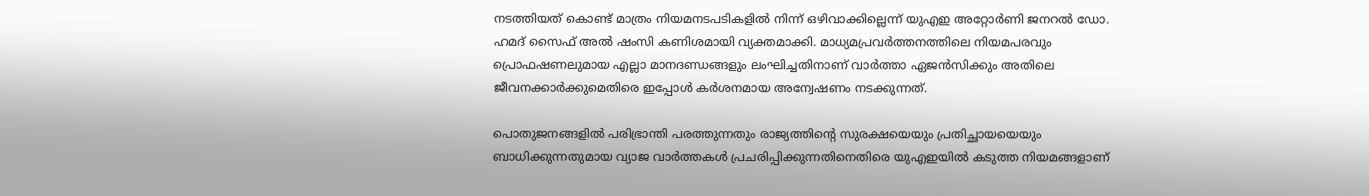നടത്തിയത് കൊണ്ട് മാത്രം നിയമനടപടികളിൽ നിന്ന് ഒഴിവാക്കില്ലെന്ന് യുഎഇ അറ്റോർണി ജനറൽ ഡോ. ഹമദ് സൈഫ് അൽ ഷംസി കണിശമായി വ്യക്തമാക്കി. മാധ്യമപ്രവർത്തനത്തിലെ നിയമപരവും പ്രൊഫഷണലുമായ എല്ലാ മാനദണ്ഡങ്ങളും ലംഘിച്ചതിനാണ് വാർത്താ ഏജൻസിക്കും അതിലെ ജീവനക്കാർക്കുമെതിരെ ഇപ്പോൾ കർശനമായ അന്വേഷണം നടക്കുന്നത്.

പൊതുജനങ്ങളിൽ പരിഭ്രാന്തി പരത്തുന്നതും രാജ്യത്തിന്റെ സുരക്ഷയെയും പ്രതിച്ഛായയെയും ബാധിക്കുന്നതുമായ വ്യാജ വാർത്തകൾ പ്രചരിപ്പിക്കുന്നതിനെതിരെ യുഎഇയിൽ കടുത്ത നിയമങ്ങളാണ്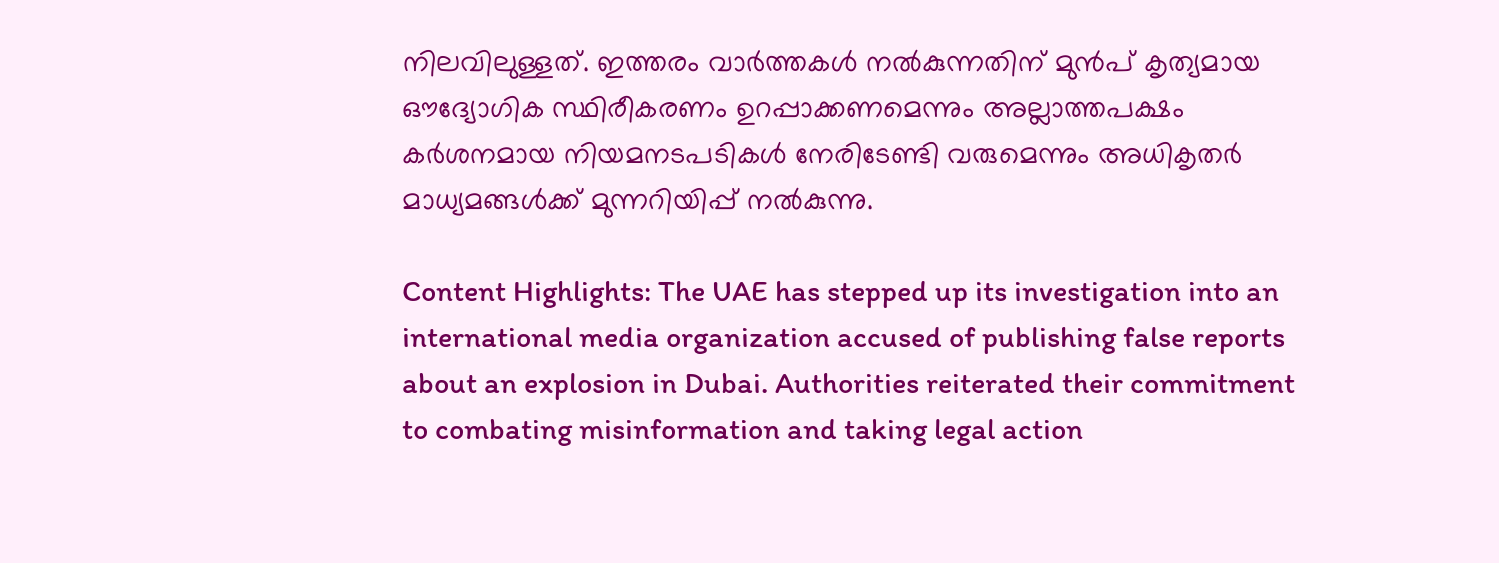നിലവിലുള്ളത്. ഇത്തരം വാർത്തകൾ നൽകുന്നതിന് മുൻപ് കൃത്യമായ ഔദ്യോഗിക സ്ഥിരീകരണം ഉറപ്പാക്കണമെന്നും അല്ലാത്തപക്ഷം കർശനമായ നിയമനടപടികൾ നേരിടേണ്ടി വരുമെന്നും അധികൃതർ മാധ്യമങ്ങൾക്ക് മുന്നറിയിപ്പ് നൽകുന്നു.

Content Highlights: The UAE has stepped up its investigation into an international media organization accused of publishing false reports about an explosion in Dubai. Authorities reiterated their commitment to combating misinformation and taking legal action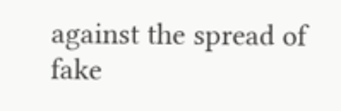against the spread of fake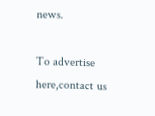news.

To advertise here,contact us